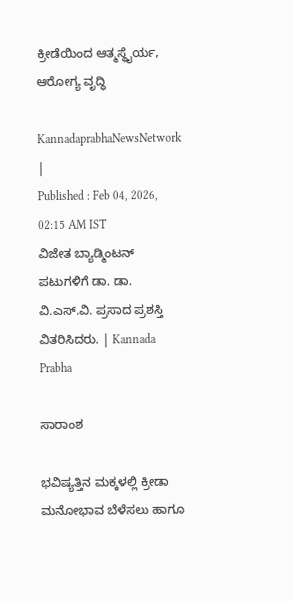ಕ್ರೀಡೆಯಿಂದ ಆತ್ಮಸ್ಥೈರ್ಯ, ಆರೋಗ್ಯ ವೃದ್ಧಿ

KannadaprabhaNewsNetwork |
Published : Feb 04, 2026, 02:15 AM IST
ವಿಜೇತ ಬ್ಯಾಡ್ಮಿಂಟನ್‌ ಪಟುಗಳಿಗೆ ಡಾ. ಡಾ. ವಿ.ಎಸ್‌.ವಿ. ಪ್ರಸಾದ ಪ್ರಶಸ್ತಿ ವಿತರಿಸಿದರು. | Kannada Prabha

ಸಾರಾಂಶ

ಭವಿಷ್ಯತ್ತಿನ ಮಕ್ಕಳಲ್ಲಿ ಕ್ರೀಡಾ ಮನೋಭಾವ ಬೆಳೆಸಲು ಹಾಗೂ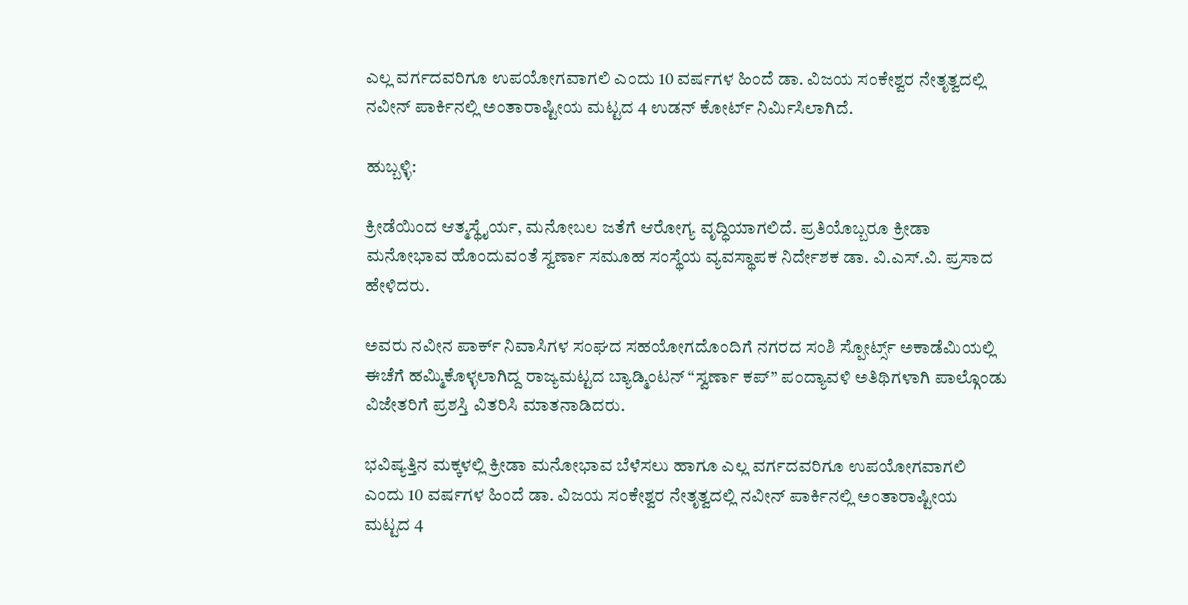ಎಲ್ಲ ವರ್ಗದವರಿಗೂ ಉಪಯೋಗವಾಗಲಿ ಎಂದು 10 ವರ್ಷಗಳ ಹಿಂದೆ ಡಾ. ವಿಜಯ ಸಂಕೇಶ್ವರ ನೇತೃತ್ವದಲ್ಲಿ ನವೀನ್ ಪಾರ್ಕಿನಲ್ಲಿ ಅಂತಾರಾಷ್ಟೀಯ ಮಟ್ಟದ 4 ಉಡನ್ ಕೋರ್ಟ್ ನಿರ್ಮಿಸಿಲಾಗಿದೆ.

ಹುಬ್ಬಳ್ಳಿ:

ಕ್ರೀಡೆಯಿಂದ ಆತ್ಮಸ್ಥೈರ್ಯ, ಮನೋಬಲ ಜತೆಗೆ ಆರೋಗ್ಯ ವೃದ್ಧಿಯಾಗಲಿದೆ. ಪ್ರತಿಯೊಬ್ಬರೂ ಕ್ರೀಡಾ ಮನೋಭಾವ ಹೊಂದುವಂತೆ ಸ್ವರ್ಣಾ ಸಮೂಹ ಸಂಸ್ಥೆಯ ವ್ಯವಸ್ಥಾಪಕ ನಿರ್ದೇಶಕ ಡಾ. ವಿ.ಎಸ್‌.ವಿ. ಪ್ರಸಾದ ಹೇಳಿದರು.

ಅವರು ನವೀನ ಪಾರ್ಕ್ ನಿವಾಸಿಗಳ ಸಂಘದ ಸಹಯೋಗದೊಂದಿಗೆ ನಗರದ ಸಂಶಿ ಸ್ಪೋರ್ಟ್ಸ್ ಅಕಾಡೆಮಿಯಲ್ಲಿ ಈಚೆಗೆ ಹಮ್ಮಿಕೊಳ್ಳಲಾಗಿದ್ದ ರಾಜ್ಯಮಟ್ಟದ ಬ್ಯಾಡ್ಮಿಂಟನ್‌ “ಸ್ವರ್ಣಾ ಕಪ್” ಪಂದ್ಯಾವಳಿ ಅತಿಥಿಗಳಾಗಿ ಪಾಲ್ಗೊಂಡು ವಿಜೇತರಿಗೆ ಪ್ರಶಸ್ತಿ ವಿತರಿಸಿ ಮಾತನಾಡಿದರು.

ಭವಿಷ್ಯತ್ತಿನ ಮಕ್ಕಳಲ್ಲಿ ಕ್ರೀಡಾ ಮನೋಭಾವ ಬೆಳೆಸಲು ಹಾಗೂ ಎಲ್ಲ ವರ್ಗದವರಿಗೂ ಉಪಯೋಗವಾಗಲಿ ಎಂದು 10 ವರ್ಷಗಳ ಹಿಂದೆ ಡಾ. ವಿಜಯ ಸಂಕೇಶ್ವರ ನೇತೃತ್ವದಲ್ಲಿ ನವೀನ್ ಪಾರ್ಕಿನಲ್ಲಿ ಅಂತಾರಾಷ್ಟೀಯ ಮಟ್ಟದ 4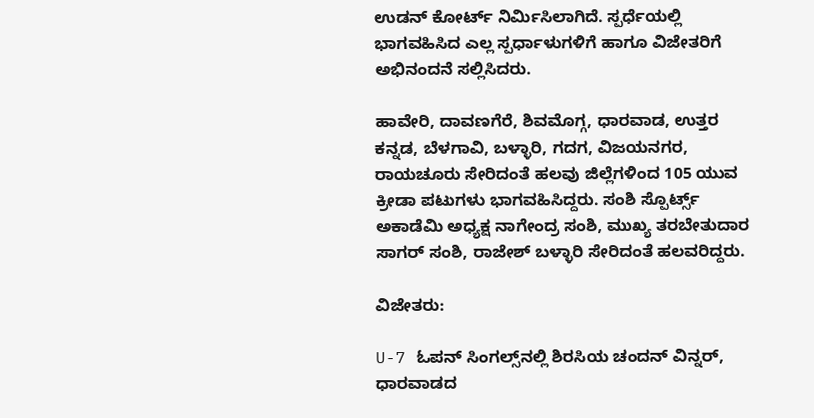ಉಡನ್ ಕೋರ್ಟ್ ನಿರ್ಮಿಸಿಲಾಗಿದೆ. ಸ್ಪರ್ಧೆಯಲ್ಲಿ ಭಾಗವಹಿಸಿದ ಎಲ್ಲ ಸ್ಪರ್ಧಾಳುಗಳಿಗೆ ಹಾಗೂ ವಿಜೇತರಿಗೆ ಅಭಿನಂದನೆ ಸಲ್ಲಿಸಿದರು.

ಹಾವೇರಿ, ದಾವಣಗೆರೆ, ಶಿವಮೊಗ್ಗ, ಧಾರವಾಡ, ಉತ್ತರ ಕನ್ನಡ, ಬೆಳಗಾವಿ, ಬಳ್ಳಾರಿ, ಗದಗ, ವಿಜಯನಗರ, ರಾಯಚೂರು ಸೇರಿದಂತೆ ಹಲವು ಜಿಲ್ಲೆಗಳಿಂದ 105 ಯುವ ಕ್ರೀಡಾ ಪಟುಗಳು ಭಾಗವಹಿಸಿದ್ದರು. ಸಂಶಿ ಸ್ಪೊರ್ಟ್ಸ್ ಅಕಾಡೆಮಿ ಅಧ್ಯಕ್ಷ ನಾಗೇಂದ್ರ ಸಂಶಿ, ಮುಖ್ಯ ತರಬೇತುದಾರ ಸಾಗರ್ ಸಂಶಿ, ರಾಜೇಶ್ ಬಳ್ಳಾರಿ ಸೇರಿದಂತೆ ಹಲವರಿದ್ದರು.

ವಿಜೇತರು:

U-7 ಓಪನ್ ಸಿಂಗಲ್ಸ್‌ನಲ್ಲಿ ಶಿರಸಿಯ ಚಂದನ್ ವಿನ್ನರ್, ಧಾರವಾಡದ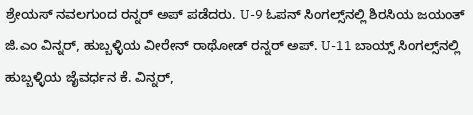ಶ್ರೇಯಸ್ ನವಲಗುಂದ ರನ್ನರ್ ಅಪ್ ಪಡೆದರು. U-9 ಓಪನ್ ಸಿಂಗಲ್ಸ್‌ನಲ್ಲಿ ಶಿರಸಿಯ ಜಯಂತ್ ಜಿ.ಎಂ ವಿನ್ನರ್‌, ಹುಬ್ಬಳ್ಳಿಯ ವೀರೇನ್ ರಾಥೋಡ್ ರನ್ನರ್ ಅಪ್. U-11 ಬಾಯ್ಸ್ ಸಿಂಗಲ್ಸ್‌ನಲ್ಲಿ ಹುಬ್ಬಳ್ಳಿಯ ಜೈವರ್ಧನ ಕೆ. ವಿನ್ನರ್,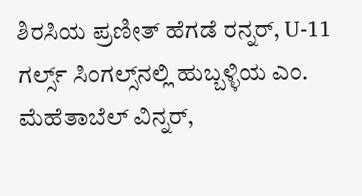ಶಿರಸಿಯ ಪ್ರಣೀತ್ ಹೆಗಡೆ ರನ್ನರ್, U-11 ಗರ್ಲ್ಸ್ ಸಿಂಗಲ್ಸ್‌ನಲ್ಲಿ ಹುಬ್ಬಳ್ಳಿಯ ಎಂ. ಮೆಹೆತಾಬೆಲ್ ವಿನ್ನರ್,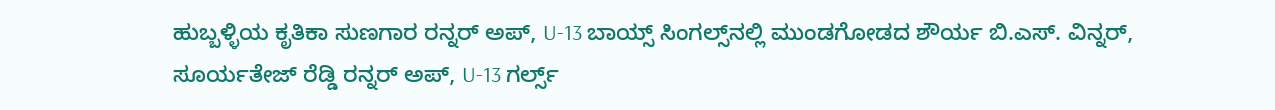ಹುಬ್ಬಳ್ಳಿಯ ಕೃತಿಕಾ ಸುಣಗಾರ ರನ್ನರ್ ಅಪ್, U-13 ಬಾಯ್ಸ್ ಸಿಂಗಲ್ಸ್‌ನಲ್ಲಿ ಮುಂಡಗೋಡದ ಶೌರ್ಯ ಬಿ.ಎಸ್. ವಿನ್ನರ್, ಸೂರ್ಯತೇಜ್ ರೆಡ್ಡಿ ರನ್ನರ್ ಅಪ್, U-13 ಗರ್ಲ್ಸ್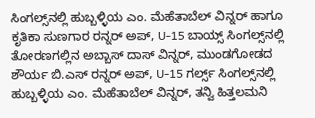ಸಿಂಗಲ್ಸ್‌ನಲ್ಲಿ ಹುಬ್ಬಳ್ಳಿಯ ಎಂ. ಮೆಹೆತಾಬೆಲ್ ವಿನ್ನರ್ ಹಾಗೂ ಕೃತಿಕಾ ಸುಣಗಾರ ರನ್ನರ್ ಅಪ್, U-15 ಬಾಯ್ಸ್ ಸಿಂಗಲ್ಸ್‌ನಲ್ಲಿ ತೋರಣಗಲ್ಲಿನ ಅಬ್ಬಾಸ್ ದಾಸ್ ವಿನ್ನರ್, ಮುಂಡಗೋಡದ ಶೌರ್ಯ ಬಿ.ಎಸ್ ರನ್ನರ್ ಅಪ್, U-15 ಗರ್ಲ್ಸ್ ಸಿಂಗಲ್ಸ್‌ನಲ್ಲಿ ಹುಬ್ಬಳ್ಳಿಯ ಎಂ. ಮೆಹೆತಾಬೆಲ್ ವಿನ್ನರ್, ತನ್ವಿ ಹಿತ್ತಲಮನಿ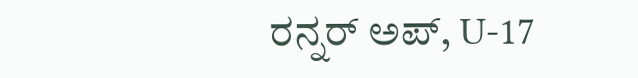ರನ್ನರ್ ಅಪ್, U-17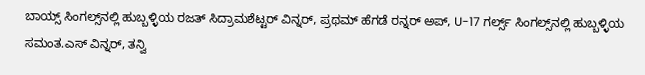ಬಾಯ್ಸ್ ಸಿಂಗಲ್ಸ್‌ನಲ್ಲಿ ಹುಬ್ಬಳ್ಳಿಯ ರಜತ್ ಸಿದ್ರಾಮಶೆಟ್ಟರ್ ವಿನ್ನರ್, ಪ್ರಥಮ್ ಹೆಗಡೆ ರನ್ನರ್ ಅಪ್‌, U-17 ಗರ್ಲ್ಸ್ ಸಿಂಗಲ್ಸ್‌ನಲ್ಲಿ ಹುಬ್ಬಳ್ಳಿಯ ಸಮಂತ.ಎಸ್ ವಿನ್ನರ್, ತನ್ವಿ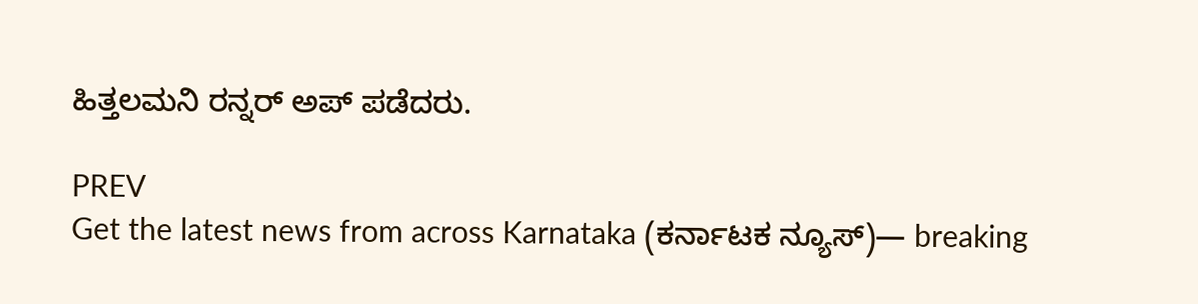ಹಿತ್ತಲಮನಿ ರನ್ನರ್‌ ಅಪ್‌ ಪಡೆದರು.

PREV
Get the latest news from across Karnataka (ಕರ್ನಾಟಕ ನ್ಯೂಸ್)— breaking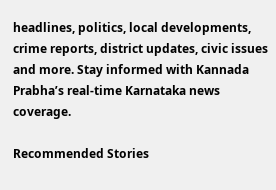headlines, politics, local developments, crime reports, district updates, civic issues and more. Stay informed with Kannada Prabha’s real‑time Karnataka news coverage.

Recommended Stories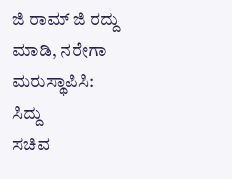ಜಿ ರಾಮ್‌ ಜಿ ರದ್ದು ಮಾಡಿ, ನರೇಗಾ ಮರುಸ್ಥಾಪಿಸಿ: ಸಿದ್ದು
ಸಚಿವ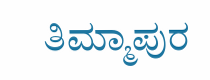ತಿಮ್ಮಾಪುರ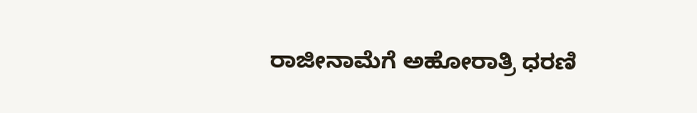ರಾಜೀನಾಮೆಗೆ ಅಹೋರಾತ್ರಿ ಧರಣಿ